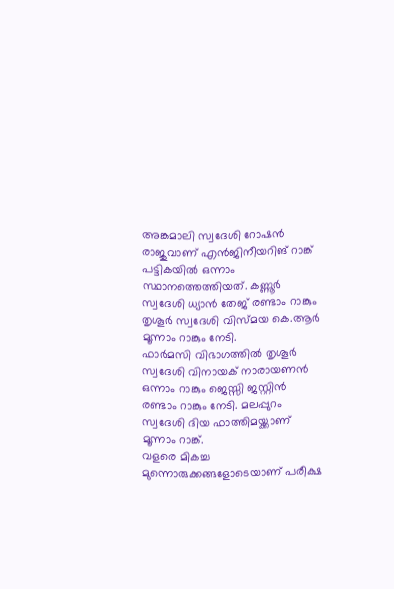അങ്കമാലി സ്വദേശി റോഷൻ രാജുവാണ് എൻജിനീയറിങ് റാങ്ക് പട്ടികയിൽ ഒന്നാം സ്ഥാനത്തെത്തിയത്. കണ്ണൂർ സ്വദേശി ധ്യാൻ തേജ് രണ്ടാം റാങ്കും തൃശൂർ സ്വദേശി വിസ്മയ കെ.ആർ മൂന്നാം റാങ്കും നേടി.
ഫാർമസി വിഭാഗത്തിൽ തൃശൂർ സ്വദേശി വിനായക് നാരായണൻ ഒന്നാം റാങ്കും ജെസ്സി ജസ്റ്റിൻ രണ്ടാം റാങ്കും നേടി. മലപ്പുറം സ്വദേശി ദിയ ഫാത്തിമയ്ക്കാണ് മൂന്നാം റാങ്ക്.
വളരെ മികച്ച മുന്നൊരുക്കങ്ങളോടെയാണ് പരീക്ഷ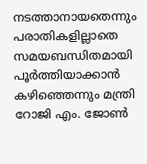നടത്താനായതെന്നും പരാതികളില്ലാതെ സമയബന്ധിതമായി പൂർത്തിയാക്കാൻ കഴിഞ്ഞെന്നും മന്ത്രി റോജി എം. ജോൺ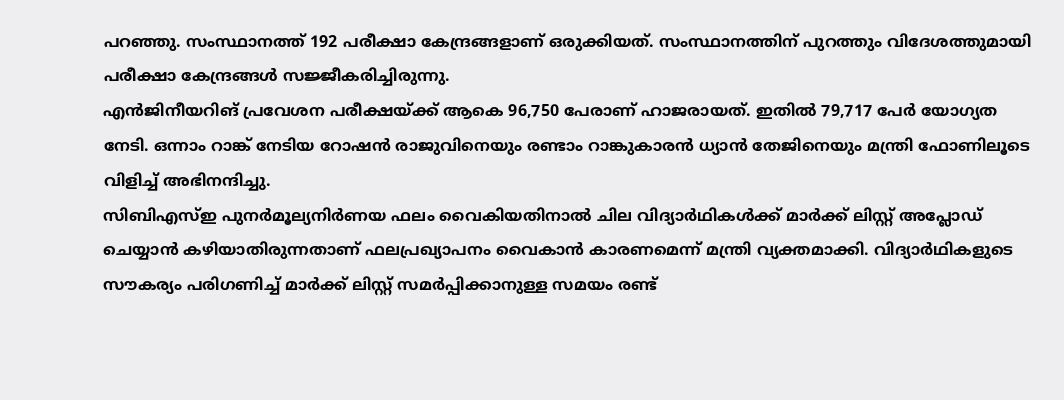പറഞ്ഞു. സംസ്ഥാനത്ത് 192 പരീക്ഷാ കേന്ദ്രങ്ങളാണ് ഒരുക്കിയത്. സംസ്ഥാനത്തിന് പുറത്തും വിദേശത്തുമായി പരീക്ഷാ കേന്ദ്രങ്ങൾ സജ്ജീകരിച്ചിരുന്നു.
എൻജിനീയറിങ് പ്രവേശന പരീക്ഷയ്ക്ക് ആകെ 96,750 പേരാണ് ഹാജരായത്. ഇതിൽ 79,717 പേർ യോഗ്യത നേടി. ഒന്നാം റാങ്ക് നേടിയ റോഷൻ രാജുവിനെയും രണ്ടാം റാങ്കുകാരൻ ധ്യാൻ തേജിനെയും മന്ത്രി ഫോണിലൂടെ വിളിച്ച് അഭിനന്ദിച്ചു.
സിബിഎസ്ഇ പുനർമൂല്യനിർണയ ഫലം വൈകിയതിനാൽ ചില വിദ്യാർഥികൾക്ക് മാർക്ക് ലിസ്റ്റ് അപ്ലോഡ് ചെയ്യാൻ കഴിയാതിരുന്നതാണ് ഫലപ്രഖ്യാപനം വൈകാൻ കാരണമെന്ന് മന്ത്രി വ്യക്തമാക്കി. വിദ്യാർഥികളുടെ സൗകര്യം പരിഗണിച്ച് മാർക്ക് ലിസ്റ്റ് സമർപ്പിക്കാനുള്ള സമയം രണ്ട്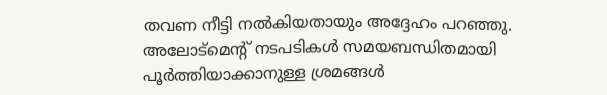തവണ നീട്ടി നൽകിയതായും അദ്ദേഹം പറഞ്ഞു.
അലോട്മെന്റ് നടപടികൾ സമയബന്ധിതമായി പൂർത്തിയാക്കാനുള്ള ശ്രമങ്ങൾ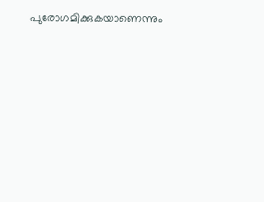പുരോഗമിക്കുകയാണെന്നും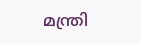മന്ത്രി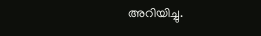അറിയിച്ചു.